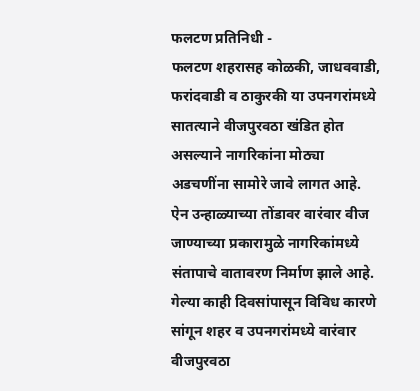फलटण प्रतिनिधी -
फलटण शहरासह कोळकी, जाधववाडी, फरांदवाडी व ठाकुरकी या उपनगरांमध्ये सातत्याने वीजपुरवठा खंडित होत असल्याने नागरिकांना मोठ्या अडचणींना सामोरे जावे लागत आहे. ऐन उन्हाळ्याच्या तोंडावर वारंवार वीज जाण्याच्या प्रकारामुळे नागरिकांमध्ये संतापाचे वातावरण निर्माण झाले आहे.
गेल्या काही दिवसांपासून विविध कारणे सांगून शहर व उपनगरांमध्ये वारंवार वीजपुरवठा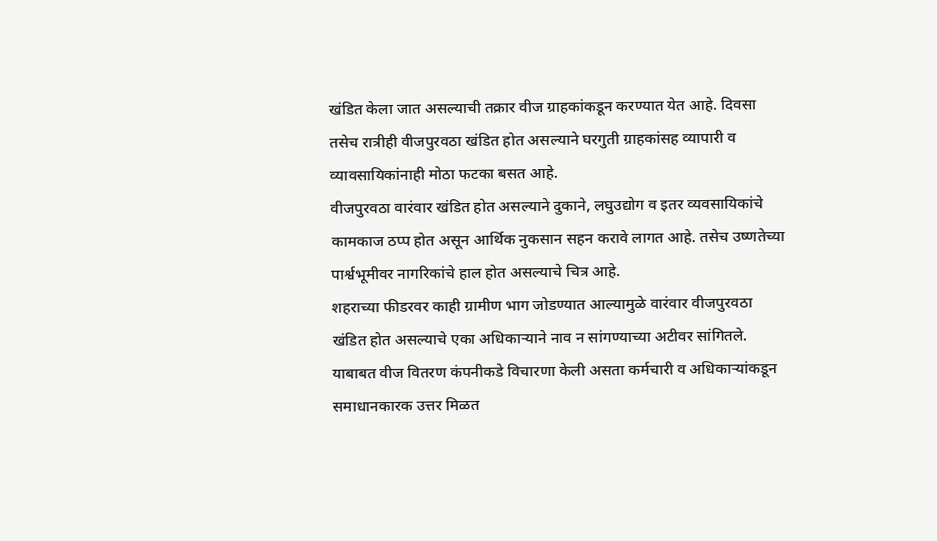खंडित केला जात असल्याची तक्रार वीज ग्राहकांकडून करण्यात येत आहे. दिवसा तसेच रात्रीही वीजपुरवठा खंडित होत असल्याने घरगुती ग्राहकांसह व्यापारी व व्यावसायिकांनाही मोठा फटका बसत आहे.
वीजपुरवठा वारंवार खंडित होत असल्याने दुकाने, लघुउद्योग व इतर व्यवसायिकांचे कामकाज ठप्प होत असून आर्थिक नुकसान सहन करावे लागत आहे. तसेच उष्णतेच्या पार्श्वभूमीवर नागरिकांचे हाल होत असल्याचे चित्र आहे.
शहराच्या फीडरवर काही ग्रामीण भाग जोडण्यात आल्यामुळे वारंवार वीजपुरवठा खंडित होत असल्याचे एका अधिकाऱ्याने नाव न सांगण्याच्या अटीवर सांगितले. याबाबत वीज वितरण कंपनीकडे विचारणा केली असता कर्मचारी व अधिकाऱ्यांकडून समाधानकारक उत्तर मिळत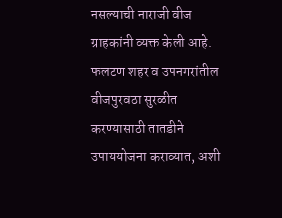नसल्याची नाराजी वीज ग्राहकांनी व्यक्त केली आहे.
फलटण शहर व उपनगरांतील वीजपुरवठा सुरळीत करण्यासाठी तातडीने उपाययोजना कराव्यात, अशी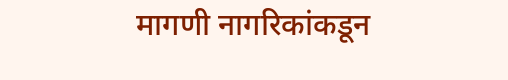मागणी नागरिकांकडून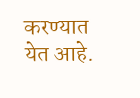करण्यात येत आहे.